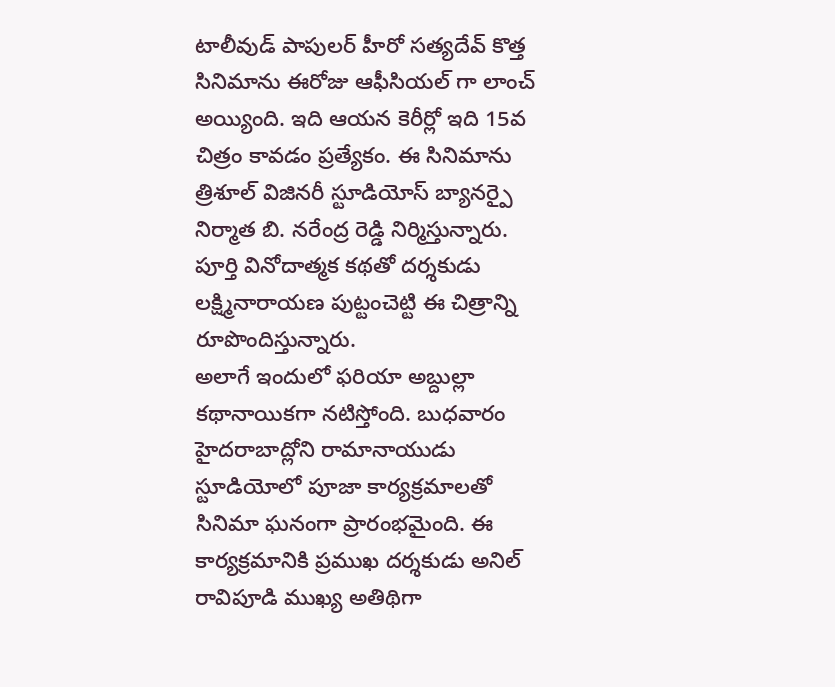టాలీవుడ్ పాపులర్ హీరో సత్యదేవ్ కొత్త సినిమాను ఈరోజు ఆఫీసియల్ గా లాంచ్ అయ్యింది. ఇది ఆయన కెరీర్లో ఇది 15వ చిత్రం కావడం ప్రత్యేకం. ఈ సినిమాను త్రిశూల్ విజినరీ స్టూడియోస్ బ్యానర్పై నిర్మాత బి. నరేంద్ర రెడ్డి నిర్మిస్తున్నారు. పూర్తి వినోదాత్మక కథతో దర్శకుడు లక్ష్మినారాయణ పుట్టంచెట్టి ఈ చిత్రాన్ని రూపొందిస్తున్నారు.
అలాగే ఇందులో ఫరియా అబ్దుల్లా కథానాయికగా నటిస్తోంది. బుధవారం హైదరాబాద్లోని రామానాయుడు స్టూడియోలో పూజా కార్యక్రమాలతో సినిమా ఘనంగా ప్రారంభమైంది. ఈ కార్యక్రమానికి ప్రముఖ దర్శకుడు అనిల్ రావిపూడి ముఖ్య అతిథిగా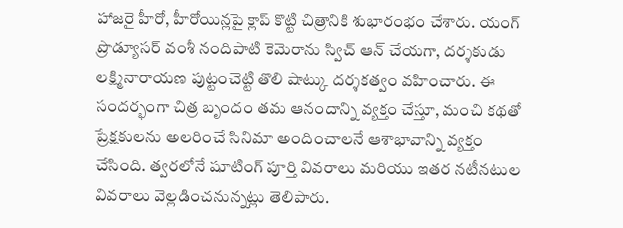హాజరై హీరో, హీరోయిన్లపై క్లాప్ కొట్టి చిత్రానికి శుభారంభం చేశారు. యంగ్ ప్రొడ్యూసర్ వంశీ నందిపాటి కెమెరాను స్విచ్ ఆన్ చేయగా, దర్శకుడు లక్ష్మినారాయణ పుట్టంచెట్టి తొలి షాట్కు దర్శకత్వం వహించారు. ఈ సందర్భంగా చిత్ర బృందం తమ ఆనందాన్ని వ్యక్తం చేస్తూ, మంచి కథతో ప్రేక్షకులను అలరించే సినిమా అందించాలనే ఆశాభావాన్ని వ్యక్తం చేసింది. త్వరలోనే షూటింగ్ పూర్తి వివరాలు మరియు ఇతర నటీనటుల వివరాలు వెల్లడించనున్నట్లు తెలిపారు.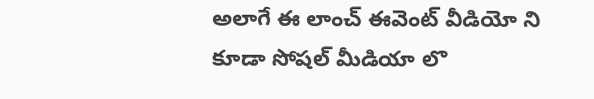అలాగే ఈ లాంచ్ ఈవెంట్ వీడియో ని కూడా సోషల్ మీడియా లొ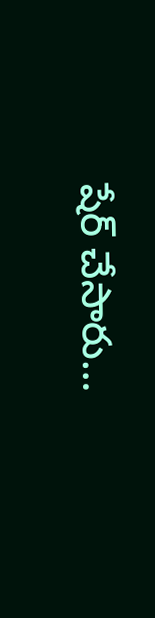షేర్ చేసారు…